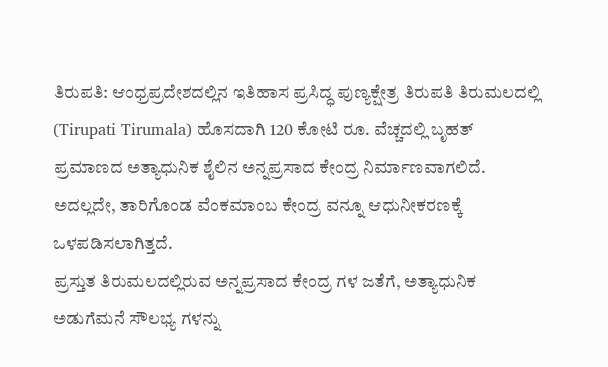ತಿರುಪತಿ: ಆಂಧ್ರಪ್ರದೇಶದಲ್ಲಿನ ಇತಿಹಾಸ ಪ್ರಸಿದ್ಧ ಪುಣ್ಯಕ್ಷೇತ್ರ ತಿರುಪತಿ ತಿರುಮಲದಲ್ಲಿ (Tirupati Tirumala) ಹೊಸದಾಗಿ 120 ಕೋಟಿ ರೂ. ವೆಚ್ಚದಲ್ಲಿ ಬೃಹತ್ ಪ್ರಮಾಣದ ಅತ್ಯಾಧುನಿಕ ಶೈಲಿನ ಅನ್ನಪ್ರಸಾದ ಕೇಂದ್ರ ನಿರ್ಮಾಣವಾಗಲಿದೆ.
ಅದಲ್ಲದೇ, ತಾರಿಗೊಂಡ ವೆಂಕಮಾಂಬ ಕೇಂದ್ರ ವನ್ನೂ ಆಧುನೀಕರಣಕ್ಕೆ ಒಳಪಡಿಸಲಾಗಿತ್ತದೆ.
ಪ್ರಸ್ತುತ ತಿರುಮಲದಲ್ಲಿರುವ ಅನ್ನಪ್ರಸಾದ ಕೇಂದ್ರ ಗಳ ಜತೆಗೆ, ಅತ್ಯಾಧುನಿಕ ಅಡುಗೆಮನೆ ಸೌಲಭ್ಯ ಗಳನ್ನು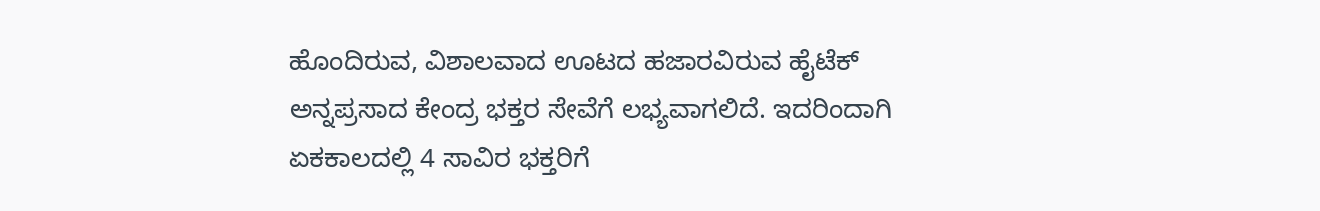ಹೊಂದಿರುವ, ವಿಶಾಲವಾದ ಊಟದ ಹಜಾರವಿರುವ ಹೈಟೆಕ್ ಅನ್ನಪ್ರಸಾದ ಕೇಂದ್ರ ಭಕ್ತರ ಸೇವೆಗೆ ಲಭ್ಯವಾಗಲಿದೆ. ಇದರಿಂದಾಗಿ ಏಕಕಾಲದಲ್ಲಿ 4 ಸಾವಿರ ಭಕ್ತರಿಗೆ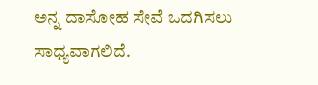ಅನ್ನ ದಾಸೋಹ ಸೇವೆ ಒದಗಿಸಲು ಸಾಧ್ಯವಾಗಲಿದೆ.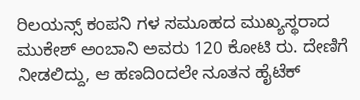ರಿಲಯನ್ಸ್ ಕಂಪನಿ ಗಳ ಸಮೂಹದ ಮುಖ್ಯಸ್ಥರಾದ ಮುಕೇಶ್ ಅಂಬಾನಿ ಅವರು 120 ಕೋಟಿ ರು. ದೇಣಿಗೆ ನೀಡಲಿದ್ದು, ಆ ಹಣದಿಂದಲೇ ನೂತನ ಹೈಟೆಕ್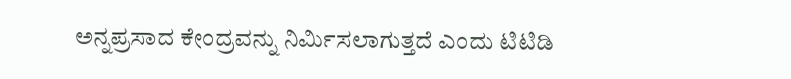ಅನ್ನಪ್ರಸಾದ ಕೇಂದ್ರವನ್ನು ನಿರ್ಮಿಸಲಾಗುತ್ತದೆ ಎಂದು ಟಿಟಿಡಿ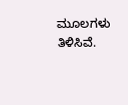ಮೂಲಗಳು ತಿಳಿಸಿವೆ.